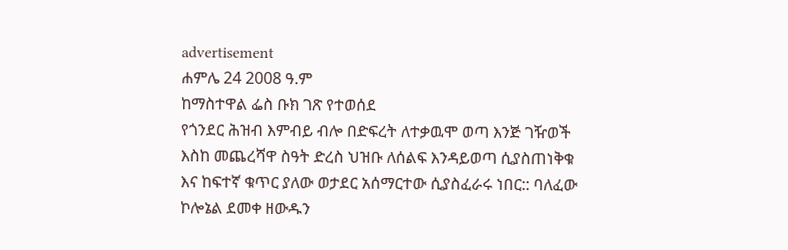advertisement
ሐምሌ 24 2008 ዓ.ም
ከማስተዋል ፌስ ቡክ ገጽ የተወሰደ
የጎንደር ሕዝብ እምብይ ብሎ በድፍረት ለተቃዉሞ ወጣ እንጅ ገዥወች እስከ መጨረሻዋ ስዓት ድረስ ህዝቡ ለሰልፍ እንዳይወጣ ሲያስጠነቅቁ እና ከፍተኛ ቁጥር ያለው ወታደር አሰማርተው ሲያስፈራሩ ነበር:: ባለፈው ኮሎኔል ደመቀ ዘውዱን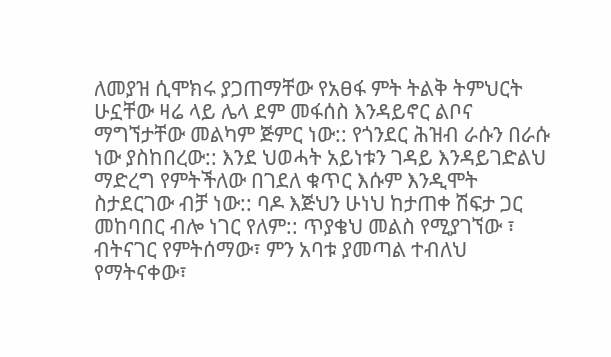ለመያዝ ሲሞክሩ ያጋጠማቸው የአፀፋ ምት ትልቅ ትምህርት ሁኗቸው ዛሬ ላይ ሌላ ደም መፋሰስ እንዳይኖር ልቦና ማግኘታቸው መልካም ጅምር ነው:: የጎንደር ሕዝብ ራሱን በራሱ ነው ያስከበረው:: እንደ ህወሓት አይነቱን ገዳይ እንዳይገድልህ ማድረግ የምትችለው በገደለ ቁጥር እሱም እንዲሞት ስታደርገው ብቻ ነው:: ባዶ እጅህን ሁነህ ከታጠቀ ሽፍታ ጋር መከባበር ብሎ ነገር የለም:: ጥያቄህ መልስ የሚያገኘው ፣ ብትናገር የምትሰማው፣ ምን አባቱ ያመጣል ተብለህ የማትናቀው፣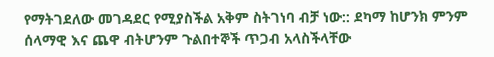የማትገደለው መገዳደር የሚያስችል አቅም ስትገነባ ብቻ ነው:: ደካማ ከሆንክ ምንም ሰላማዊ እና ጨዋ ብትሆንም ጉልበተኞች ጥጋብ አላስችላቸው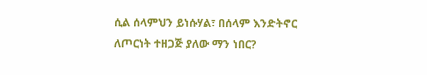ሲል ሰላምህን ይነሱሃል፣ በሰላም እንድትኖር ለጦርነት ተዘጋጅ ያለው ማን ነበር?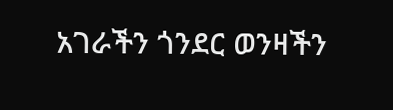አገራችን ጎንደር ወንዛችን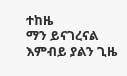ተከዜ
ማን ይናገረናል እምብይ ያልን ጊዜ